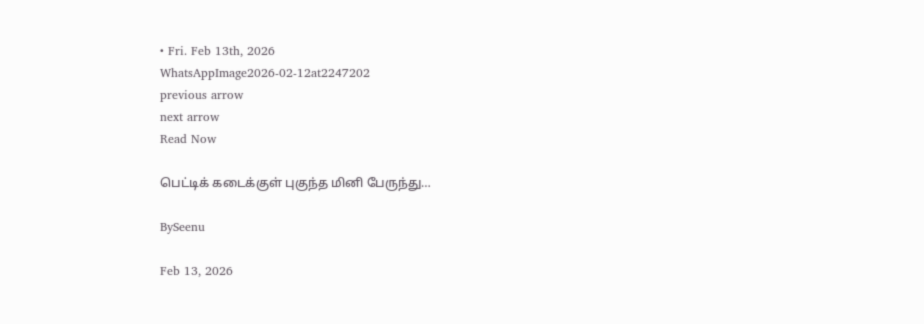• Fri. Feb 13th, 2026
WhatsAppImage2026-02-12at2247202
previous arrow
next arrow
Read Now

பெட்டிக் கடைக்குள் புகுந்த மினி பேருந்து…

BySeenu

Feb 13, 2026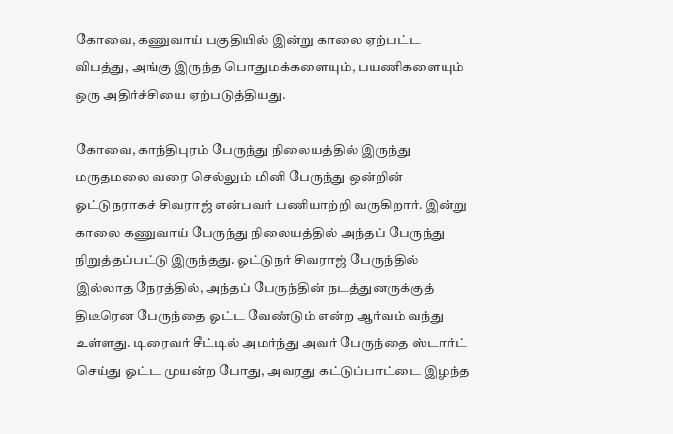கோவை, கணுவாய் பகுதியில் இன்று காலை ஏற்பட்ட விபத்து, அங்கு இருந்த பொதுமக்களையும், பயணிகளையும் ஒரு அதிர்ச்சியை ஏற்படுத்தியது.

கோவை, காந்திபுரம் பேருந்து நிலையத்தில் இருந்து மருதமலை வரை செல்லும் மினி பேருந்து ஒன்றின் ஓட்டுநராகச் சிவராஜ் என்பவர் பணியாற்றி வருகிறார். இன்று காலை கணுவாய் பேருந்து நிலையத்தில் அந்தப் பேருந்து நிறுத்தப்பட்டு இருந்தது. ஓட்டுநர் சிவராஜ் பேருந்தில் இல்லாத நேரத்தில், அந்தப் பேருந்தின் நடத்துனருக்குத் திடீரென பேருந்தை ஓட்ட வேண்டும் என்ற ஆர்வம் வந்து உள்ளது. டிரைவர் சீட்டில் அமர்ந்து அவர் பேருந்தை ஸ்டார்ட் செய்து ஓட்ட முயன்ற போது, அவரது கட்டுப்பாட்டை இழந்த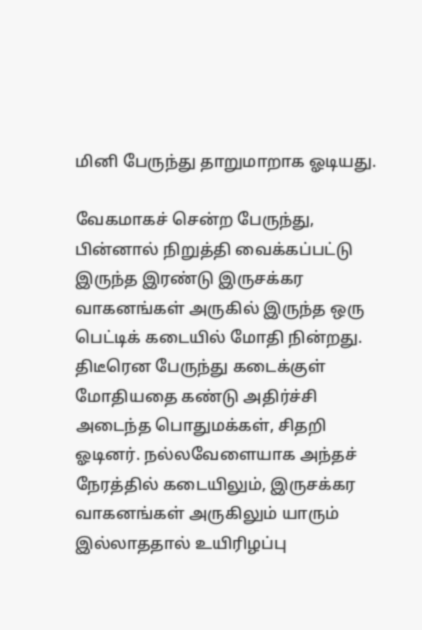மினி பேருந்து தாறுமாறாக ஓடியது.

வேகமாகச் சென்ற பேருந்து, பின்னால் நிறுத்தி வைக்கப்பட்டு இருந்த இரண்டு இருசக்கர வாகனங்கள் அருகில் இருந்த ஒரு பெட்டிக் கடையில் மோதி நின்றது. திடீரென பேருந்து கடைக்குள் மோதியதை கண்டு அதிர்ச்சி அடைந்த பொதுமக்கள், சிதறி ஓடினர். நல்லவேளையாக அந்தச் நேரத்தில் கடையிலும், இருசக்கர வாகனங்கள் அருகிலும் யாரும் இல்லாததால் உயிரிழப்பு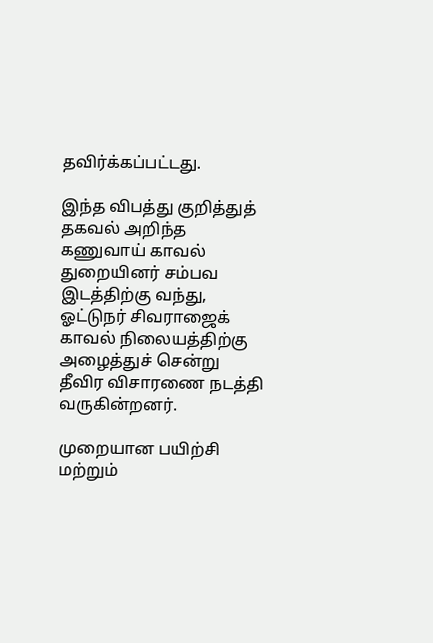தவிர்க்கப்பட்டது.

இந்த விபத்து குறித்துத் தகவல் அறிந்த கணுவாய் காவல் துறையினர் சம்பவ இடத்திற்கு வந்து, ஓட்டுநர் சிவராஜைக் காவல் நிலையத்திற்கு அழைத்துச் சென்று தீவிர விசாரணை நடத்தி வருகின்றனர்.

முறையான பயிற்சி மற்றும்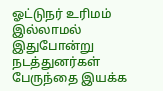ஓட்டுநர் உரிமம் இல்லாமல் இதுபோன்று நடத்துனர்கள் பேருந்தை இயக்க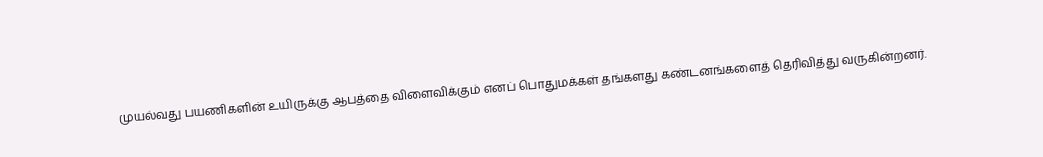முயல்வது பயணிகளின் உயிருக்கு ஆபத்தை விளைவிக்கும் எனப் பொதுமக்கள் தங்களது கண்டனங்களைத் தெரிவித்து வருகின்றனர்.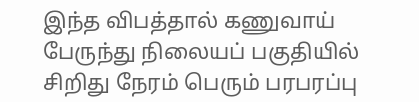இந்த விபத்தால் கணுவாய் பேருந்து நிலையப் பகுதியில் சிறிது நேரம் பெரும் பரபரப்பு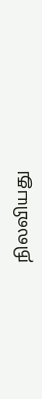நிலவியது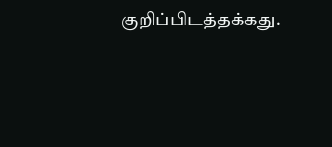குறிப்பிடத்தக்கது.